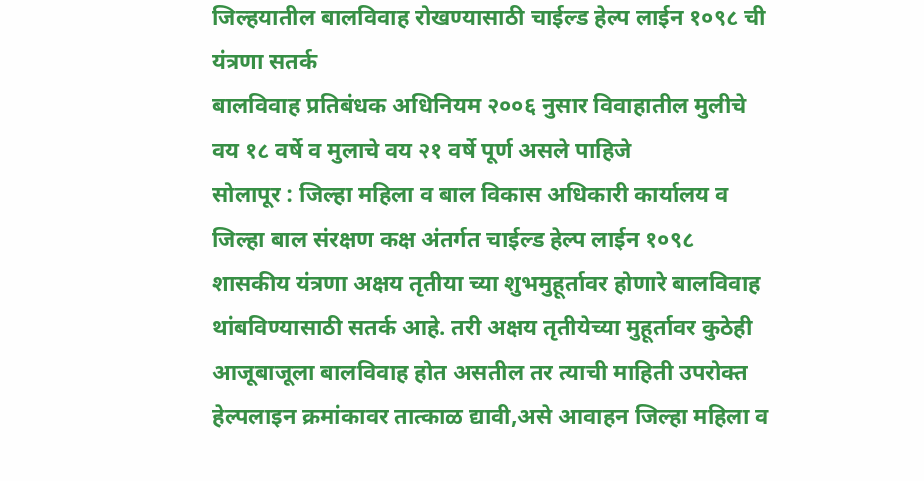जिल्हयातील बालविवाह रोखण्यासाठी चाईल्ड हेल्प लाईन १०९८ ची यंत्रणा सतर्क
बालविवाह प्रतिबंधक अधिनियम २००६ नुसार विवाहातील मुलीचे वय १८ वर्षे व मुलाचे वय २१ वर्षे पूर्ण असले पाहिजे
सोलापूर : जिल्हा महिला व बाल विकास अधिकारी कार्यालय व जिल्हा बाल संरक्षण कक्ष अंतर्गत चाईल्ड हेल्प लाईन १०९८ शासकीय यंत्रणा अक्षय तृतीया च्या शुभमुहूर्तावर होणारे बालविवाह थांबविण्यासाठी सतर्क आहे. तरी अक्षय तृतीयेच्या मुहूर्तावर कुठेही आजूबाजूला बालविवाह होत असतील तर त्याची माहिती उपरोक्त हेल्पलाइन क्रमांकावर तात्काळ द्यावी,असे आवाहन जिल्हा महिला व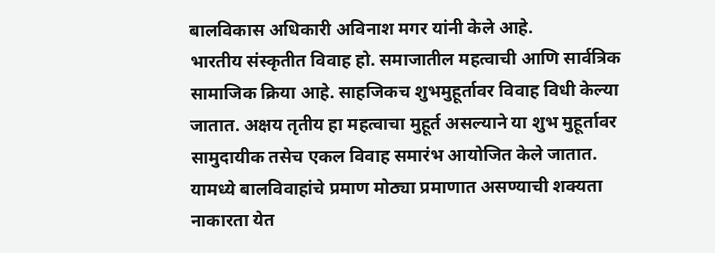बालविकास अधिकारी अविनाश मगर यांनी केले आहे.
भारतीय संस्कृतीत विवाह हो. समाजातील महत्वाची आणि सार्वत्रिक सामाजिक क्रिया आहे. साहजिकच शुभमुहूर्तावर विवाह विधी केल्या जातात. अक्षय तृतीय हा महत्वाचा मुहूर्त असल्याने या शुभ मुहूर्तावर सामुदायीक तसेच एकल विवाह समारंभ आयोजित केले जातात. यामध्ये बालविवाहांचे प्रमाण मोठ्या प्रमाणात असण्याची शक्यता नाकारता येत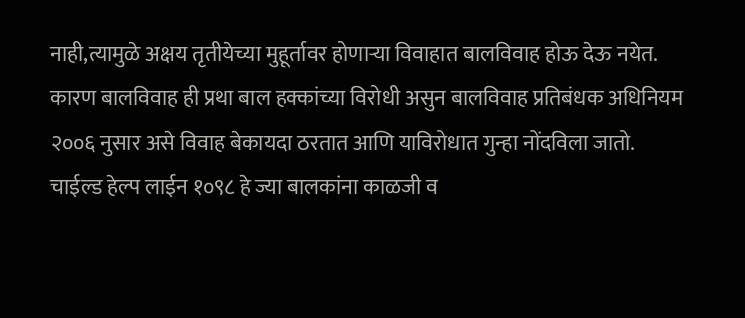नाही,त्यामुळे अक्षय तृतीयेच्या मुहूर्तावर होणाऱ्या विवाहात बालविवाह होऊ देऊ नयेत. कारण बालविवाह ही प्रथा बाल हक्कांच्या विरोधी असुन बालविवाह प्रतिबंधक अधिनियम २००६ नुसार असे विवाह बेकायदा ठरतात आणि याविरोधात गुन्हा नोंदविला जातो.
चाईल्ड हेल्प लाईन १०९८ हे ज्या बालकांना काळजी व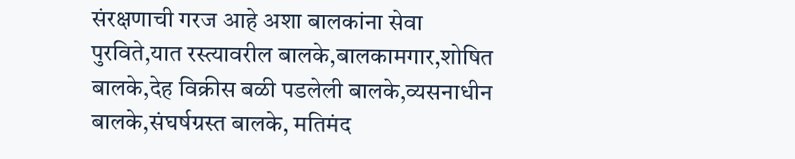संरक्षणाची गरज आहे अशा बालकांना सेवा पुरविते,यात रस्त्यावरील बालके,बालकामगार,शोषित बालके,देह विक्रीस बळी पडलेली बालके,व्यसनाधीन बालके,संघर्षग्रस्त बालके, मतिमंद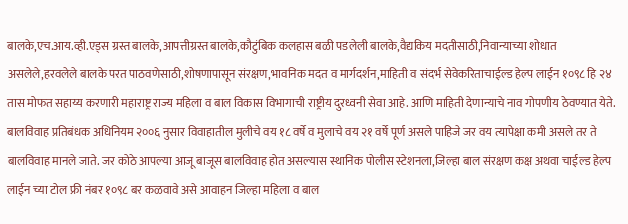बालके,एच.आय.व्ही.एड्स ग्रस्त बालके,आपत्तीग्रस्त बालके,कौटुंबिक कलहास बळी पडलेली बालके,वैद्यकिय मदतीसाठी,निवान्याच्या शोधात असलेले,हरवलेले बालके परत पाठवणेसाठी,शोषणापासून संरक्षण,भावनिक मदत व मार्गदर्शन,माहिती व संदर्भ सेवेकरिताचाईल्ड हेल्प लाईन १०९८ हि २४ तास मोफत सहाय्य करणारी महाराष्ट्र राज्य महिला व बाल विकास विभागाची राष्ट्रीय दुरध्वनी सेवा आहे. आणि माहिती देणान्याचे नाव गोपणीय ठेवण्यात येते.
बालविवाह प्रतिबंधक अधिनियम २००६ नुसार विवाहातील मुलीचे वय १८ वर्षे व मुलाचे वय २१ वर्षे पूर्ण असले पाहिजे जर वय त्यापेक्षा कमी असले तर ते बालविवाह मानले जाते. जर कोठे आपल्या आजू बाजूस बालविवाह होत असल्यास स्थानिक पोलीस स्टेशनला,जिल्हा बाल संरक्षण कक्ष अथवा चाईल्ड हेल्प लाईन च्या टोल फ्री नंबर १०९८ बर कळवावे असे आवाहन जिल्हा महिला व बाल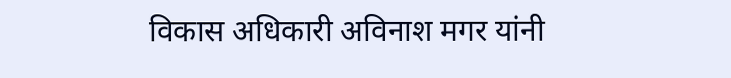विकास अधिकारी अविनाश मगर यांनी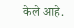केले आहे.